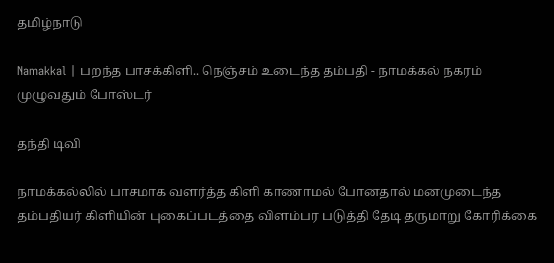தமிழ்நாடு

Namakkal | பறந்த பாசக்கிளி.. நெஞ்சம் உடைந்த தம்பதி - நாமக்கல் நகரம் முழுவதும் போஸ்டர்

தந்தி டிவி

நாமக்கல்லில் பாசமாக வளர்த்த கிளி காணாமல் போனதால் மனமுடைந்த தம்பதியர் கிளியின் புகைப்படத்தை விளம்பர படுத்தி தேடி தருமாறு கோரிக்கை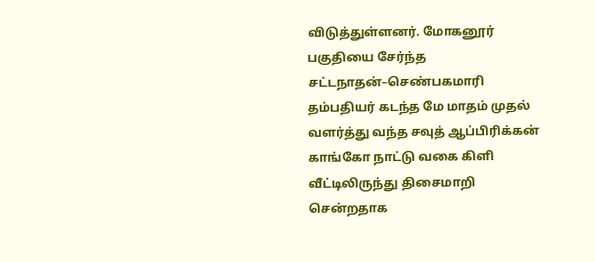விடுத்துள்ளனர். மோகனூர் பகுதியை சேர்ந்த சட்டநாதன்–செண்பகமாரி தம்பதியர் கடந்த மே மாதம் முதல் வளர்த்து வந்த சவுத் ஆப்பிரிக்கன் காங்கோ நாட்டு வகை கிளி வீட்டிலிருந்து திசைமாறி சென்றதாக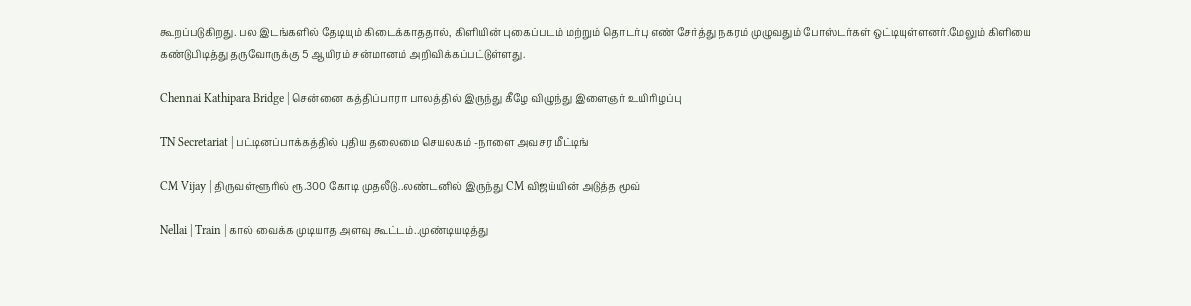கூறப்படுகிறது. பல இடங்களில் தேடியும் கிடைக்காததால், கிளியின் புகைப்படம் மற்றும் தொடர்பு எண் சேர்த்து நகரம் முழுவதும் போஸ்டர்கள் ஒட்டியுள்ளனர்.மேலும் கிளியை கண்டுபிடித்து தருவோருக்கு 5 ஆயிரம் சன்மானம் அறிவிக்கப்பட்டுள்ளது.

Chennai Kathipara Bridge | சென்னை கத்திப்பாரா பாலத்தில் இருந்து கீழே விழுந்து இளைஞர் உயிரிழப்பு

TN Secretariat | பட்டினப்பாக்கத்தில் புதிய தலைமை செயலகம் -நாளை அவசர மீட்டிங்

CM Vijay | திருவள்ளூரில் ரூ.300 கோடி முதலீடு..லண்டனில் இருந்து CM விஜய்யின் அடுத்த மூவ்

Nellai | Train | கால் வைக்க முடியாத அளவு கூட்டம்..முண்டியடித்து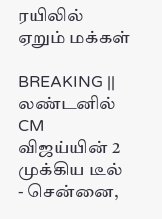ரயிலில் ஏறும் மக்கள்

BREAKING || லண்டனில் CM விஜய்யின் 2 முக்கிய டீல் - சென்னை,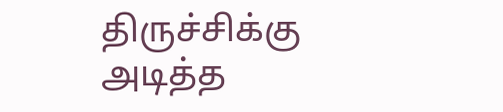திருச்சிக்கு அடித்த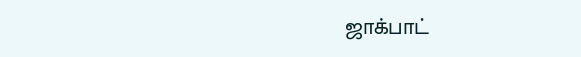ஜாக்பாட்